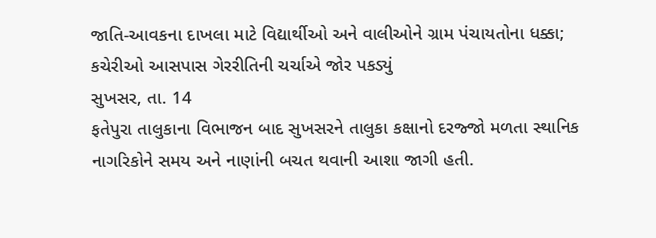જાતિ-આવકના દાખલા માટે વિદ્યાર્થીઓ અને વાલીઓને ગ્રામ પંચાયતોના ધક્કા; કચેરીઓ આસપાસ ગેરરીતિની ચર્ચાએ જોર પકડ્યું
સુખસર, તા. 14
ફતેપુરા તાલુકાના વિભાજન બાદ સુખસરને તાલુકા કક્ષાનો દરજ્જો મળતા સ્થાનિક નાગરિકોને સમય અને નાણાંની બચત થવાની આશા જાગી હતી.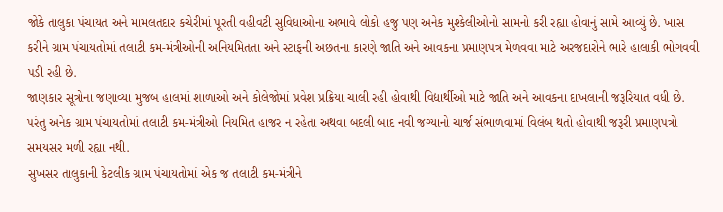જોકે તાલુકા પંચાયત અને મામલતદાર કચેરીમાં પૂરતી વહીવટી સુવિધાઓના અભાવે લોકો હજુ પણ અનેક મુશ્કેલીઓનો સામનો કરી રહ્યા હોવાનું સામે આવ્યું છે. ખાસ કરીને ગ્રામ પંચાયતોમાં તલાટી કમ-મંત્રીઓની અનિયમિતતા અને સ્ટાફની અછતના કારણે જાતિ અને આવકના પ્રમાણપત્ર મેળવવા માટે અરજદારોને ભારે હાલાકી ભોગવવી પડી રહી છે.
જાણકાર સૂત્રોના જણાવ્યા મુજબ હાલમાં શાળાઓ અને કોલેજોમાં પ્રવેશ પ્રક્રિયા ચાલી રહી હોવાથી વિદ્યાર્થીઓ માટે જાતિ અને આવકના દાખલાની જરૂરિયાત વધી છે. પરંતુ અનેક ગ્રામ પંચાયતોમાં તલાટી કમ-મંત્રીઓ નિયમિત હાજર ન રહેતા અથવા બદલી બાદ નવી જગ્યાનો ચાર્જ સંભાળવામાં વિલંબ થતો હોવાથી જરૂરી પ્રમાણપત્રો સમયસર મળી રહ્યા નથી.
સુખસર તાલુકાની કેટલીક ગ્રામ પંચાયતોમાં એક જ તલાટી કમ-મંત્રીને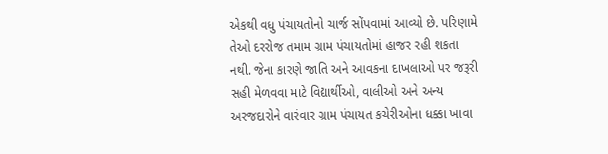એકથી વધુ પંચાયતોનો ચાર્જ સોંપવામાં આવ્યો છે. પરિણામે તેઓ દરરોજ તમામ ગ્રામ પંચાયતોમાં હાજર રહી શકતા નથી. જેના કારણે જાતિ અને આવકના દાખલાઓ પર જરૂરી સહી મેળવવા માટે વિદ્યાર્થીઓ, વાલીઓ અને અન્ય અરજદારોને વારંવાર ગ્રામ પંચાયત કચેરીઓના ધક્કા ખાવા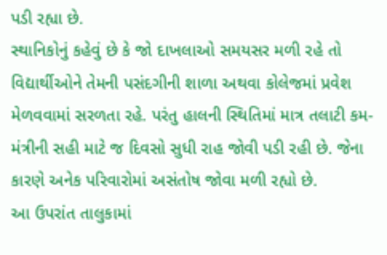પડી રહ્યા છે.
સ્થાનિકોનું કહેવું છે કે જો દાખલાઓ સમયસર મળી રહે તો વિદ્યાર્થીઓને તેમની પસંદગીની શાળા અથવા કોલેજમાં પ્રવેશ મેળવવામાં સરળતા રહે. પરંતુ હાલની સ્થિતિમાં માત્ર તલાટી કમ-મંત્રીની સહી માટે જ દિવસો સુધી રાહ જોવી પડી રહી છે. જેના કારણે અનેક પરિવારોમાં અસંતોષ જોવા મળી રહ્યો છે.
આ ઉપરાંત તાલુકામાં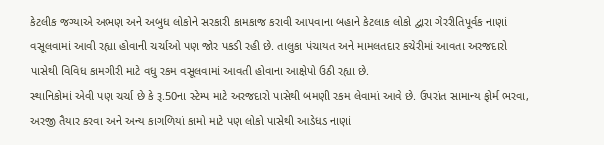કેટલીક જગ્યાએ અભણ અને અબુધ લોકોને સરકારી કામકાજ કરાવી આપવાના બહાને કેટલાક લોકો દ્વારા ગેરરીતિપૂર્વક નાણાં વસૂલવામાં આવી રહ્યા હોવાની ચર્ચાઓ પણ જોર પકડી રહી છે. તાલુકા પંચાયત અને મામલતદાર કચેરીમાં આવતા અરજદારો પાસેથી વિવિધ કામગીરી માટે વધુ રકમ વસૂલવામાં આવતી હોવાના આક્ષેપો ઉઠી રહ્યા છે.
સ્થાનિકોમાં એવી પણ ચર્ચા છે કે રૂ.50ના સ્ટેમ્પ માટે અરજદારો પાસેથી બમણી રકમ લેવામાં આવે છે. ઉપરાંત સામાન્ય ફોર્મ ભરવા, અરજી તૈયાર કરવા અને અન્ય કાગળિયાં કામો માટે પણ લોકો પાસેથી આડેધડ નાણાં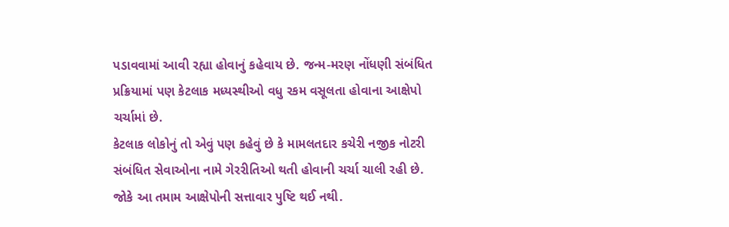પડાવવામાં આવી રહ્યા હોવાનું કહેવાય છે. જન્મ-મરણ નોંધણી સંબંધિત પ્રક્રિયામાં પણ કેટલાક મધ્યસ્થીઓ વધુ રકમ વસૂલતા હોવાના આક્ષેપો ચર્ચામાં છે.
કેટલાક લોકોનું તો એવું પણ કહેવું છે કે મામલતદાર કચેરી નજીક નોટરી સંબંધિત સેવાઓના નામે ગેરરીતિઓ થતી હોવાની ચર્ચા ચાલી રહી છે. જોકે આ તમામ આક્ષેપોની સત્તાવાર પુષ્ટિ થઈ નથી.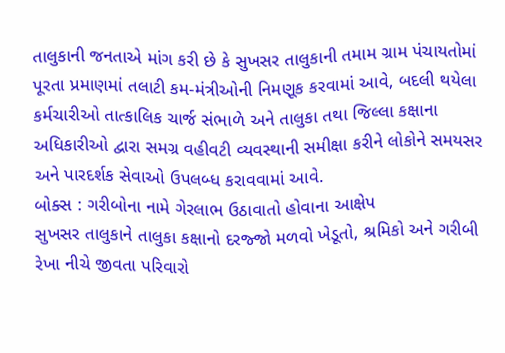તાલુકાની જનતાએ માંગ કરી છે કે સુખસર તાલુકાની તમામ ગ્રામ પંચાયતોમાં પૂરતા પ્રમાણમાં તલાટી કમ-મંત્રીઓની નિમણૂક કરવામાં આવે, બદલી થયેલા કર્મચારીઓ તાત્કાલિક ચાર્જ સંભાળે અને તાલુકા તથા જિલ્લા કક્ષાના અધિકારીઓ દ્વારા સમગ્ર વહીવટી વ્યવસ્થાની સમીક્ષા કરીને લોકોને સમયસર અને પારદર્શક સેવાઓ ઉપલબ્ધ કરાવવામાં આવે.
બોક્સ : ગરીબોના નામે ગેરલાભ ઉઠાવાતો હોવાના આક્ષેપ
સુખસર તાલુકાને તાલુકા કક્ષાનો દરજ્જો મળવો ખેડૂતો, શ્રમિકો અને ગરીબી રેખા નીચે જીવતા પરિવારો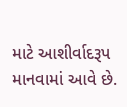માટે આશીર્વાદરૂપ માનવામાં આવે છે.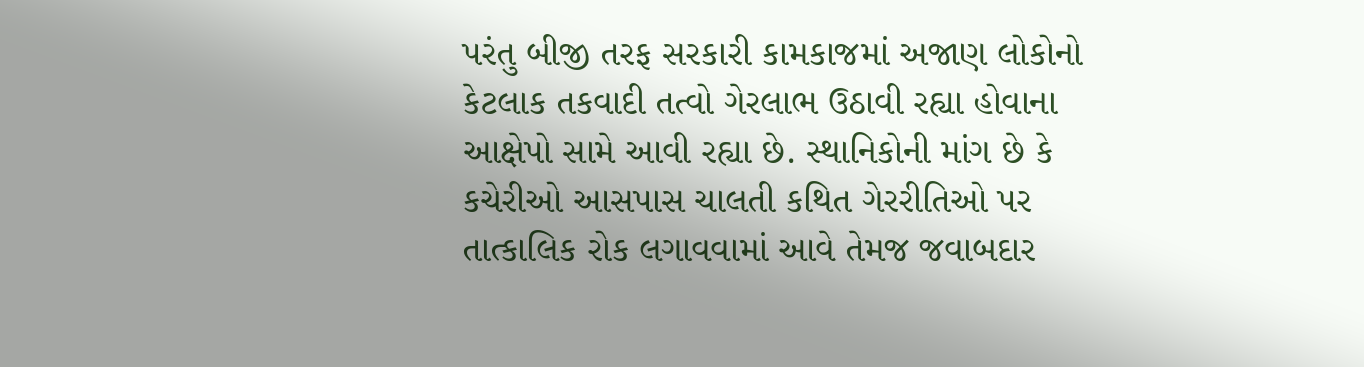પરંતુ બીજી તરફ સરકારી કામકાજમાં અજાણ લોકોનો કેટલાક તકવાદી તત્વો ગેરલાભ ઉઠાવી રહ્યા હોવાના આક્ષેપો સામે આવી રહ્યા છે. સ્થાનિકોની માંગ છે કે કચેરીઓ આસપાસ ચાલતી કથિત ગેરરીતિઓ પર તાત્કાલિક રોક લગાવવામાં આવે તેમજ જવાબદાર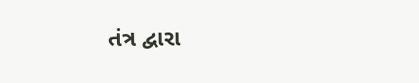તંત્ર દ્વારા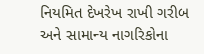નિયમિત દેખરેખ રાખી ગરીબ અને સામાન્ય નાગરિકોના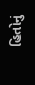હિતોનું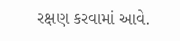રક્ષણ કરવામાં આવે.